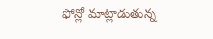ఫోన్లో మాట్లాడుతున్న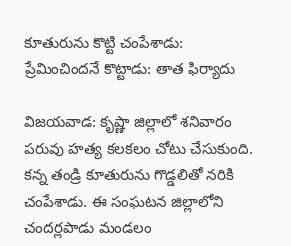కూతురును కొట్టి చంపేశాడు: ప్రేమించిందనే కొట్టాడు: తాత ఫిర్యాదు

విజయవాడ: కృష్ణా జిల్లాలో శనివారం పరువు హత్య కలకలం చోటు చేసుకుంది. కన్న తండ్రి కూతురును గొడ్డలితో నరికి చంపేశాడు. ఈ సంఘటన జిల్లాలోని చందర్లపాడు మండలం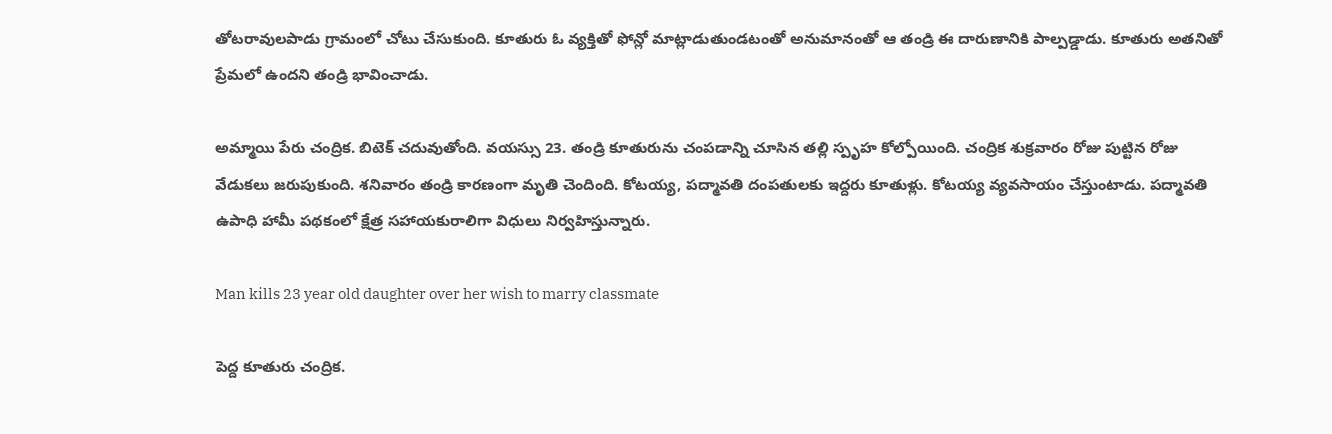తోటరావులపాడు గ్రామంలో చోటు చేసుకుంది. కూతురు ఓ వ్యక్తితో ఫోన్లో మాట్లాడుతుండటంతో అనుమానంతో ఆ తండ్రి ఈ దారుణానికి పాల్పడ్డాడు. కూతురు అతనితో ప్రేమలో ఉందని తండ్రి భావించాడు.

అమ్మాయి పేరు చంద్రిక. బిటెక్ చదువుతోంది. వయస్సు 23. తండ్రి కూతురును చంపడాన్ని చూసిన తల్లి స్పృహ కోల్పోయింది. చంద్రిక శుక్రవారం రోజు పుట్టిన రోజు వేడుకలు జరుపుకుంది. శనివారం తండ్రి కారణంగా మృతి చెందింది. కోటయ్య, పద్మావతి దంపతులకు ఇద్దరు కూతుళ్లు. కోటయ్య వ్యవసాయం చేస్తుంటాడు. పద్మావతి ఉపాధి హామీ పథకంలో క్షేత్ర సహాయకురాలిగా విధులు నిర్వహిస్తున్నారు.

Man kills 23 year old daughter over her wish to marry classmate

పెద్ద కూతురు చంద్రిక.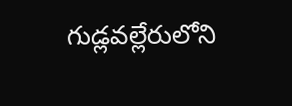గుడ్లవల్లేరులోని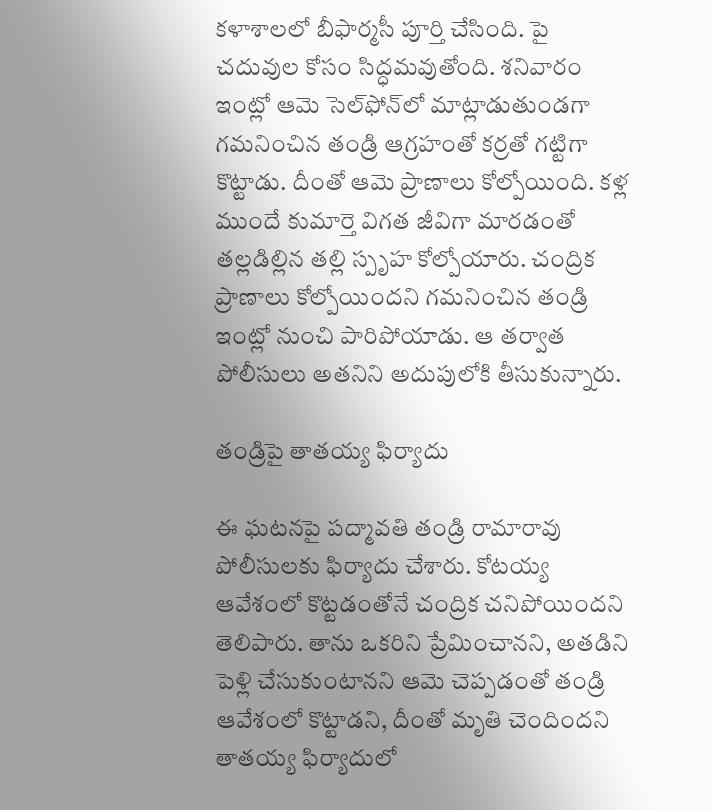కళాశాలలో బీఫార్మసీ పూర్తి చేసింది. పై చదువుల కోసం సిద్ధమవుతోంది. శనివారం ఇంట్లో ఆమె సెల్‌ఫోన్‌లో మాట్లాడుతుండగా గమనించిన తండ్రి ఆగ్రహంతో కర్రతో గట్టిగా కొట్టాడు. దీంతో ఆమె ప్రాణాలు కోల్పోయింది. కళ్ల ముందే కుమార్తె విగత జీవిగా మారడంతో తల్లడిల్లిన తల్లి స్పృహ కోల్పోయారు. చంద్రిక ప్రాణాలు కోల్పోయిందని గమనించిన తండ్రి ఇంట్లో నుంచి పారిపోయాడు. ఆ తర్వాత పోలీసులు అతనిని అదుపులోకి తీసుకున్నారు.

తండ్రిపై తాతయ్య ఫిర్యాదు

ఈ ఘటనపై పద్మావతి తండ్రి రామారావు పోలీసులకు ఫిర్యాదు చేశారు. కోటయ్య ఆవేశంలో కొట్టడంతోనే చంద్రిక చనిపోయిందని తెలిపారు. తాను ఒకరిని ప్రేమించానని, అతడిని పెళ్లి చేసుకుంటానని ఆమె చెప్పడంతో తండ్రి ఆవేశంలో కొట్టాడని, దీంతో మృతి చెందిందని తాతయ్య ఫిర్యాదులో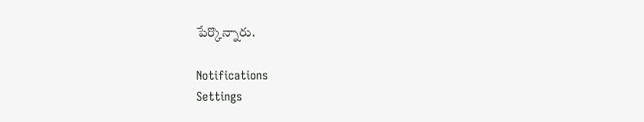పేర్కొన్నారు.

Notifications
Settings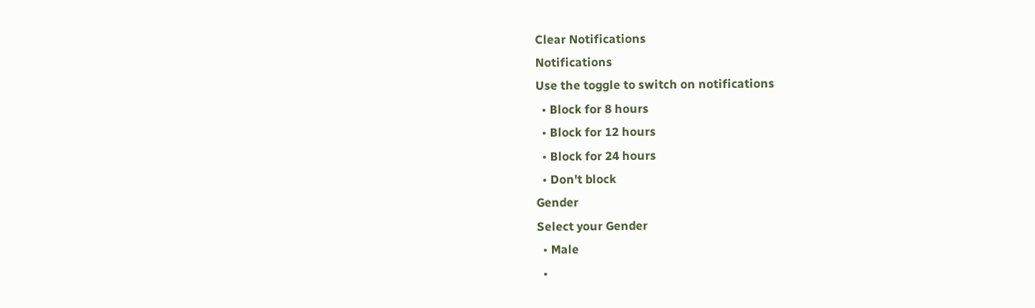Clear Notifications
Notifications
Use the toggle to switch on notifications
  • Block for 8 hours
  • Block for 12 hours
  • Block for 24 hours
  • Don't block
Gender
Select your Gender
  • Male
  •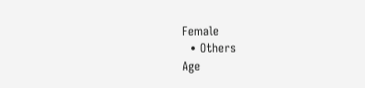Female
  • Others
Age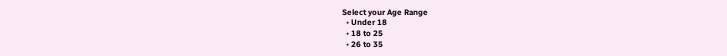Select your Age Range
  • Under 18
  • 18 to 25
  • 26 to 35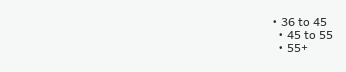• 36 to 45
  • 45 to 55
  • 55+